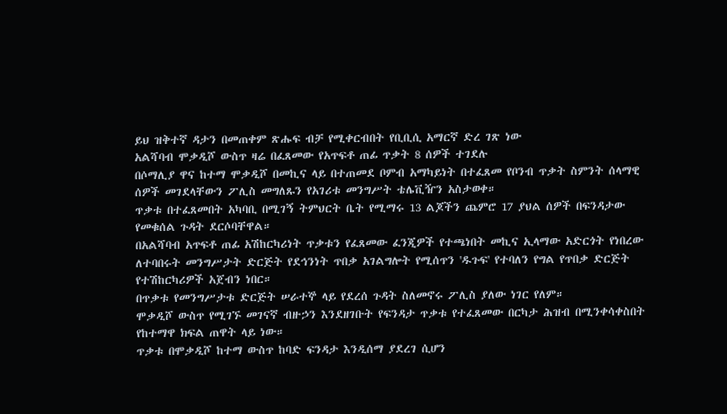ይህ ዝቅተኛ ዳታን በመጠቀም ጽሑፍ ብቻ የሚቀርብበት የቢቢሲ አማርኛ ድረ ገጽ ነው
አልሻባብ ሞቃዲሾ ውስጥ ዛሬ በፈጸመው የአጥፍቶ ጠፊ ጥቃት 8 ሰዎች ተገደሉ
በሶማሊያ ዋና ከተማ ሞቃዲሾ በመኪና ላይ በተጠመደ ቦምብ አማካይነት በተፈጸመ የቦንብ ጥቃት ስምንት ሰላማዊ ሰዎች መገደላቸውን ፖሊስ መግለጹን የአገሪቱ መንግሥት ቴሌቪዥን አስታወቀ።
ጥቃቱ በተፈጸመበት አካባቢ በሚገኝ ትምህርት ቤት የሚማሩ 13 ልጆችን ጨምሮ 17 ያህል ሰዎች በፍንዳታው የመቁሰል ጉዳት ደርሶባቸዋል።
በአልሻባብ አጥፍቶ ጠፊ አሽከርካሪነት ጥቃቱን የፈጸመው ፈንጂዎች የተጫነበት መኪና ኢላማው አድርጎት የነበረው ለተባበሩት መንግሥታት ድርጅት የደኅንነት ጥበቃ አገልግሎት የሚሰጥን 'ዱጉፍ' የተባለን የግል የጥበቃ ድርጅት የተሽከርካሪዎች አጀብን ነበር።
በጥቃቱ የመንግሥታቱ ድርጅት ሠራተኞ ላይ የደረሰ ጉዳት ስለመኖሩ ፖሊስ ያለው ነገር የለም።
ሞቃዲሾ ውስጥ የሚገኙ መገናኛ ብዙኃን እንደዘገቡት የፍንዳታ ጥቃቱ የተፈጸመው በርካታ ሕዝብ በሚንቀሳቀስበት የከተማዋ ክፍል ጠዋት ላይ ነው።
ጥቃቱ በሞቃዲሾ ከተማ ውስጥ ከባድ ፍንዳታ እንዲሰማ ያደረገ ሲሆን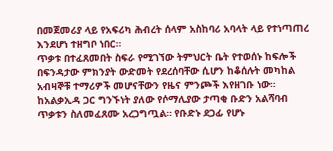በመጀመሪያ ላይ የአፍሪካ ሕብረት ሰላም አስከባሪ አባላት ላይ የተነጣጠረ እንደሆነ ተዘግቦ ነበር።
ጥቃቱ በተፈጸመበት ስፍራ የሚገኘው ትምህርት ቤት የተወሰኑ ከፍሎች በፍንዳታው ምክንያት ውድመት የደረሰባቸው ሲሆን ከቆሰሉት መካከል አብዛኞቹ ተማሪዎች መሆናቸውን የዜና ምንጮች እየዘገቡ ነው።
ከአልቃኢዳ ጋር ግንኙነት ያለው የሶማሊያው ታጣቂ ቡድን አልሻባብ ጥቃቱን ስለመፈጸሙ አረጋግጧል። የቡድኑ ደጋፊ የሆኑ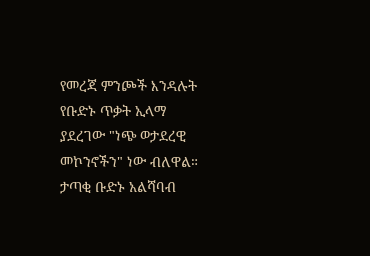የመረጃ ምንጮች እንዳሉት የቡድኑ ጥቃት ኢላማ ያደረገው "ነጭ ወታደረዊ መኮንኖችን" ነው ብለዋል።
ታጣቂ ቡድኑ አልሻባብ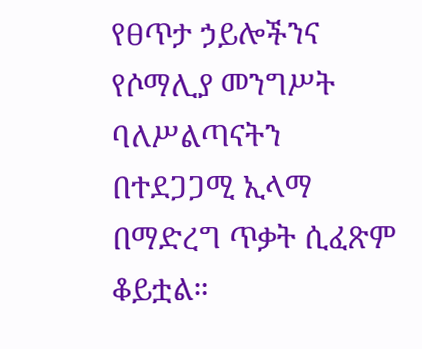የፀጥታ ኃይሎችንና የሶማሊያ መንግሥት ባለሥልጣናትን በተደጋጋሚ ኢላማ በማድረግ ጥቃት ሲፈጽም ቆይቷል።